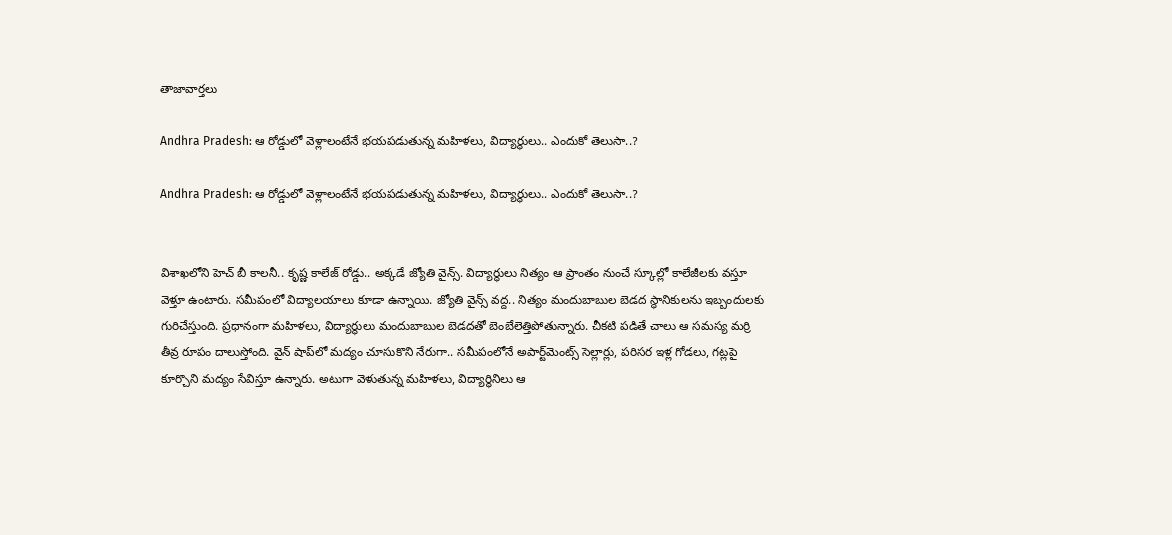తాజావార్తలు

Andhra Pradesh: ఆ రోడ్డులో వెళ్లాలంటేనే భయపడుతున్న మహిళలు, విద్యార్థులు.. ఎందుకో తెలుసా..?

Andhra Pradesh: ఆ రోడ్డులో వెళ్లాలంటేనే భయపడుతున్న మహిళలు, విద్యార్థులు.. ఎందుకో తెలుసా..?


విశాఖలోని హెచ్ బీ కాలనీ.. కృష్ణ కాలేజ్ రోడ్డు.. అక్కడే జ్యోతి వైన్స్. విద్యార్థులు నిత్యం ఆ ప్రాంతం నుంచే స్కూల్లో కాలేజీలకు వస్తూ వెళ్తూ ఉంటారు. సమీపంలో విద్యాలయాలు కూడా ఉన్నాయి. జ్యోతి వైన్స్ వద్ద.. నిత్యం మందుబాబుల బెడద స్థానికులను ఇబ్బందులకు గురిచేస్తుంది. ప్రధానంగా మహిళలు, విద్యార్థులు మందుబాబుల బెడదతో బెంబేలెత్తిపోతున్నారు. చీకటి పడితే చాలు ఆ సమస్య మర్రి తీవ్ర రూపం దాలుస్తోంది. వైన్ షాప్‌లో మద్యం చూసుకొని నేరుగా.. సమీపంలోనే అపార్ట్‌మెంట్స్ సెల్లార్లు, పరిసర ఇళ్ల గోడలు, గట్లపై కూర్చొని మద్యం సేవిస్తూ ఉన్నారు. అటుగా వెళుతున్న మహిళలు, విద్యార్థినిలు ఆ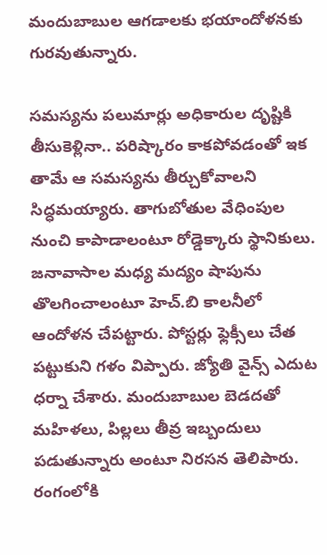మందుబాబుల ఆగడాలకు భయాందోళనకు గురవుతున్నారు.

సమస్యను పలుమార్లు అధికారుల దృష్టికి తీసుకెళ్లినా.. పరిష్కారం కాకపోవడంతో ఇక తామే ఆ సమస్యను తీర్చుకోవాలని సిద్ధమయ్యారు. తాగుబోతుల వేధింపుల నుంచి కాపాడాలంటూ రోడ్డెక్కారు స్థానికులు. జనావాసాల మధ్య మద్యం షాపును తొలగించాలంటూ హెచ్.బి కాలనీలో ఆందోళన చేపట్టారు. పోస్టర్లు ఫ్లెక్సీలు చేత పట్టుకుని గళం విప్పారు. జ్యోతి వైన్స్ ఎదుట ధర్నా చేశారు. మందుబాబుల బెడదతో మహిళలు, పిల్లలు తీవ్ర ఇబ్బందులు పడుతున్నారు అంటూ నిరసన తెలిపారు. రంగంలోకి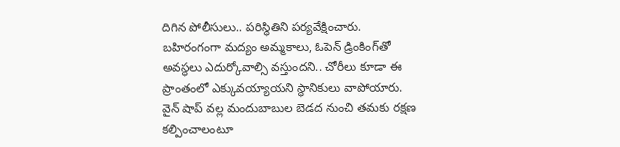దిగిన పోలీసులు.. పరిస్థితిని పర్యవేక్షించారు. బహిరంగంగా మద్యం అమ్మకాలు, ఓపెన్ డ్రింకింగ్‌తో అవస్థలు ఎదుర్కోవాల్సి వస్తుందని.. చోరీలు కూడా ఈ ప్రాంతంలో ఎక్కువయ్యాయని స్థానికులు వాపోయారు. వైన్ షాప్ వల్ల మందుబాబుల బెడద నుంచి తమకు రక్షణ కల్పించాలంటూ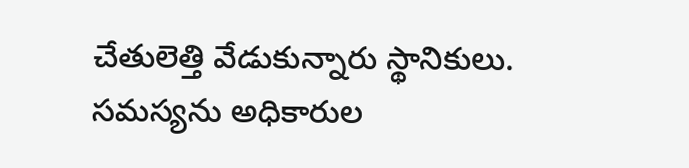చేతులెత్తి వేడుకున్నారు స్థానికులు. సమస్యను అధికారుల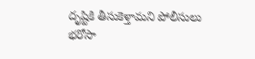దృష్టికి తీసుకెళ్తామని పోలీసులు భరోసా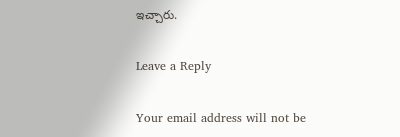ఇచ్చారు.

Leave a Reply

Your email address will not be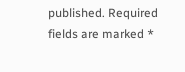published. Required fields are marked *